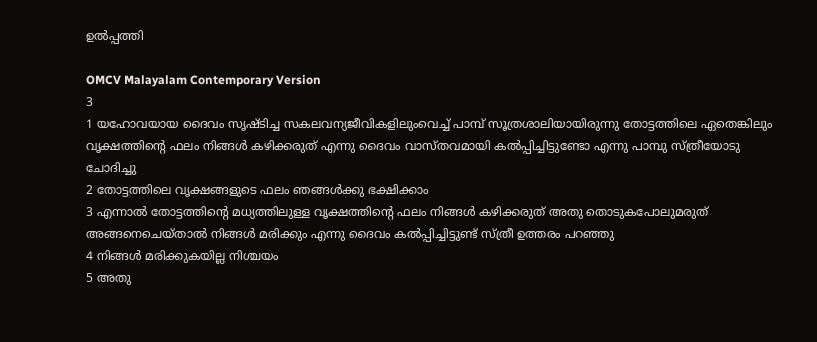ഉൽപ്പത്തി

OMCV Malayalam Contemporary Version
3
1 യഹോവയായ ദൈവം സൃഷ്ടിച്ച സകലവന്യജീവികളിലുംവെച്ച് പാമ്പ് സൂത്രശാലിയായിരുന്നു തോട്ടത്തിലെ ഏതെങ്കിലും വൃക്ഷത്തിന്റെ ഫലം നിങ്ങൾ കഴിക്കരുത് എന്നു ദൈവം വാസ്തവമായി കൽപ്പിച്ചിട്ടുണ്ടോ എന്നു പാമ്പു സ്ത്രീയോടു ചോദിച്ചു
2 തോട്ടത്തിലെ വൃക്ഷങ്ങളുടെ ഫലം ഞങ്ങൾക്കു ഭക്ഷിക്കാം
3 എന്നാൽ തോട്ടത്തിന്റെ മധ്യത്തിലുള്ള വൃക്ഷത്തിന്റെ ഫലം നിങ്ങൾ കഴിക്കരുത് അതു തൊടുകപോലുമരുത് അങ്ങനെചെയ്താൽ നിങ്ങൾ മരിക്കും എന്നു ദൈവം കൽപ്പിച്ചിട്ടുണ്ട് സ്ത്രീ ഉത്തരം പറഞ്ഞു
4 നിങ്ങൾ മരിക്കുകയില്ല നിശ്ചയം
5 അതു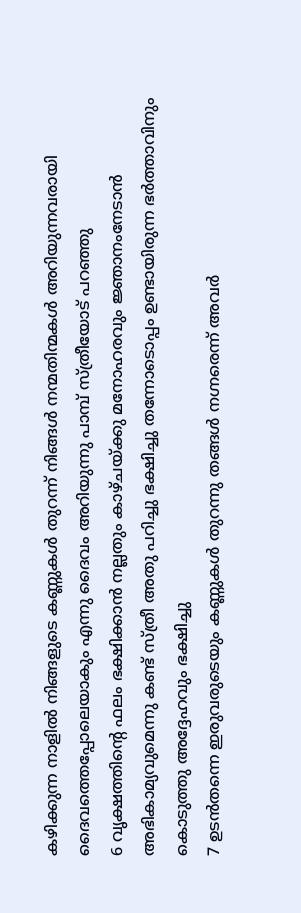കഴിക്കുന്ന നാളിൽ നിങ്ങളുടെ കണ്ണുകൾ തുറന്ന് നിങ്ങൾ നന്മതിന്മകൾ അറിയുന്നവരായി ദൈവത്തെപ്പോലെയാകും എന്നു ദൈവം അറിയുന്നു പാമ്പ് സ്ത്രീയോട് പറഞ്ഞു
6 വൃക്ഷത്തിന്റെ ഫലം ഭക്ഷിക്കാൻ നല്ലതും കാഴ്ചയ്ക്കു മനോഹരവും ജ്ഞാനംനേടാൻ അഭികാമ്യവുമെന്നു കണ്ട് സ്ത്രീ അതു പറിച്ചു ഭക്ഷിച്ചു തന്നോടൊപ്പം ഉണ്ടായിരുന്ന ഭർത്താവിനും കൊടുത്തു അദ്ദേഹവും ഭക്ഷിച്ചു
7 ഉടൻതന്നെ ഇരുവരുടെയും കണ്ണുകൾ തുറന്നു തങ്ങൾ നഗ്നരെന്ന് അവർ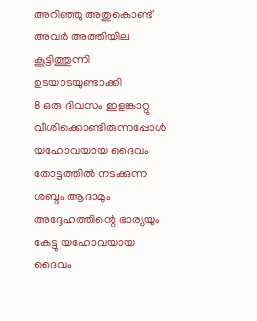അറിഞ്ഞു അതുകൊണ്ട് അവർ അത്തിയില കൂട്ടിത്തുന്നി ഉടയാടയുണ്ടാക്കി
8 ഒരു ദിവസം ഇളങ്കാറ്റു വീശിക്കൊണ്ടിരുന്നപ്പോൾ യഹോവയായ ദൈവം തോട്ടത്തിൽ നടക്കുന്ന ശബ്ദം ആദാമും അദ്ദേഹത്തിന്റെ ഭാര്യയും കേട്ടു യഹോവയായ ദൈവം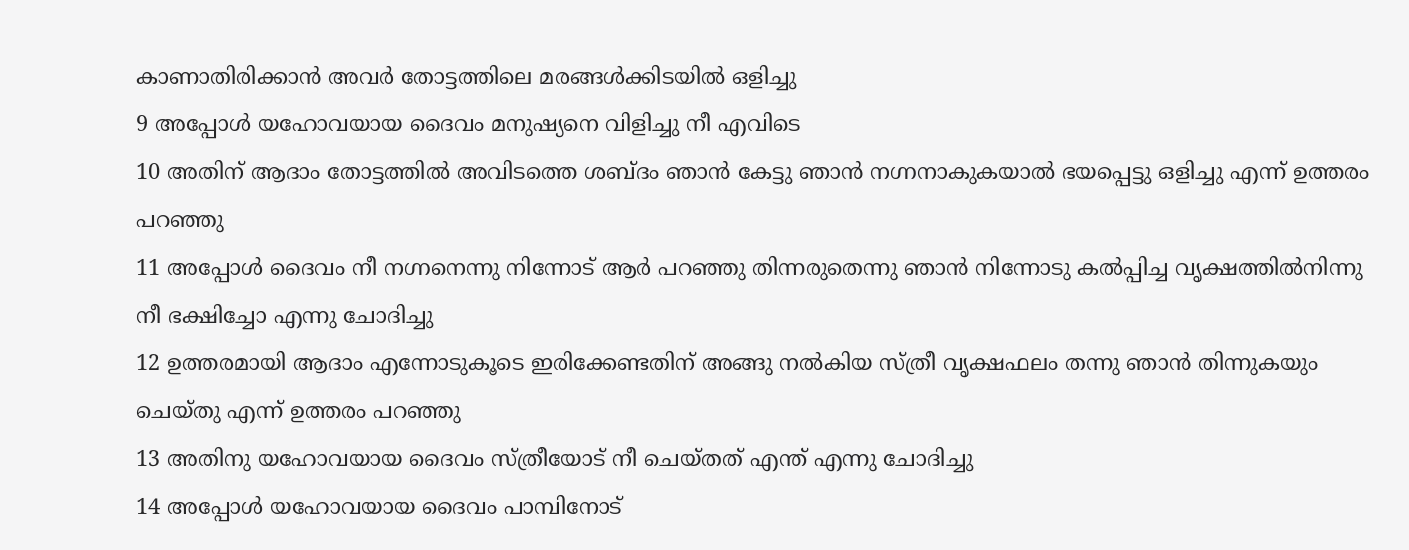കാണാതിരിക്കാൻ അവർ തോട്ടത്തിലെ മരങ്ങൾക്കിടയിൽ ഒളിച്ചു
9 അപ്പോൾ യഹോവയായ ദൈവം മനുഷ്യനെ വിളിച്ചു നീ എവിടെ
10 അതിന് ആദാം തോട്ടത്തിൽ അവിടത്തെ ശബ്ദം ഞാൻ കേട്ടു ഞാൻ നഗ്നനാകുകയാൽ ഭയപ്പെട്ടു ഒളിച്ചു എന്ന് ഉത്തരം പറഞ്ഞു
11 അപ്പോൾ ദൈവം നീ നഗ്നനെന്നു നിന്നോട് ആർ പറഞ്ഞു തിന്നരുതെന്നു ഞാൻ നിന്നോടു കൽപ്പിച്ച വൃക്ഷത്തിൽനിന്നു നീ ഭക്ഷിച്ചോ എന്നു ചോദിച്ചു
12 ഉത്തരമായി ആദാം എന്നോടുകൂടെ ഇരിക്കേണ്ടതിന് അങ്ങു നൽകിയ സ്ത്രീ വൃക്ഷഫലം തന്നു ഞാൻ തിന്നുകയും ചെയ്തു എന്ന് ഉത്തരം പറഞ്ഞു
13 അതിനു യഹോവയായ ദൈവം സ്ത്രീയോട് നീ ചെയ്തത് എന്ത് എന്നു ചോദിച്ചു
14 അപ്പോൾ യഹോവയായ ദൈവം പാമ്പിനോട്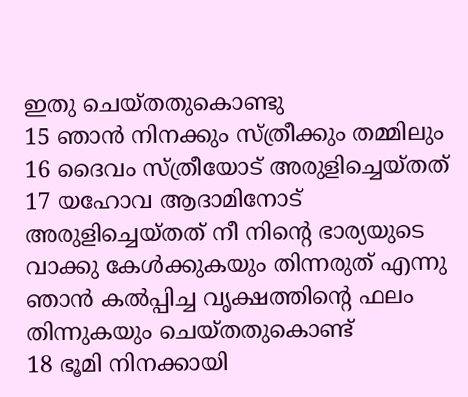ഇതു ചെയ്തതുകൊണ്ടു
15 ഞാൻ നിനക്കും സ്ത്രീക്കും തമ്മിലും
16 ദൈവം സ്ത്രീയോട് അരുളിച്ചെയ്തത്
17 യഹോവ ആദാമിനോട് അരുളിച്ചെയ്തത് നീ നിന്റെ ഭാര്യയുടെ വാക്കു കേൾക്കുകയും തിന്നരുത് എന്നു ഞാൻ കൽപ്പിച്ച വൃക്ഷത്തിന്റെ ഫലം തിന്നുകയും ചെയ്തതുകൊണ്ട്
18 ഭൂമി നിനക്കായി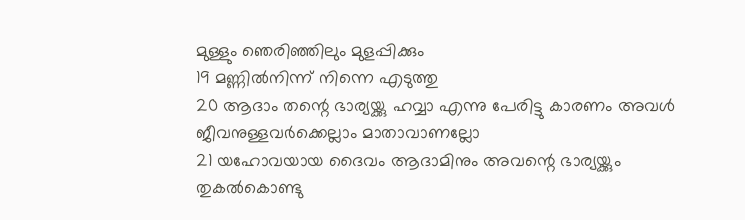മുള്ളും ഞെരിഞ്ഞിലും മുളപ്പിക്കും
19 മണ്ണിൽനിന്ന് നിന്നെ എടുത്തു
20 ആദാം തന്റെ ഭാര്യയ്ക്കു ഹവ്വാ എന്നു പേരിട്ടു കാരണം അവൾ ജീവനുള്ളവർക്കെല്ലാം മാതാവാണല്ലോ
21 യഹോവയായ ദൈവം ആദാമിനും അവന്റെ ഭാര്യയ്ക്കും തുകൽകൊണ്ടു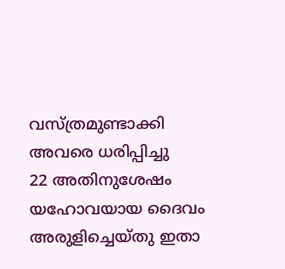വസ്ത്രമുണ്ടാക്കി അവരെ ധരിപ്പിച്ചു
22 അതിനുശേഷം യഹോവയായ ദൈവം അരുളിച്ചെയ്തു ഇതാ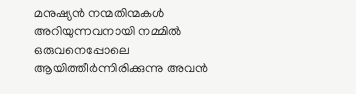മനുഷ്യൻ നന്മതിന്മകൾ അറിയുന്നവനായി നമ്മിൽ ഒരുവനെപ്പോലെ ആയിത്തീർന്നിരിക്കുന്നു അവൻ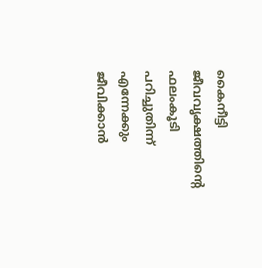കൈനീട്ടി ജീവവൃക്ഷത്തിന്റെ ഫലംകൂടി പറിച്ചുതിന്ന് എന്നേക്കും ജീവിക്കാൻ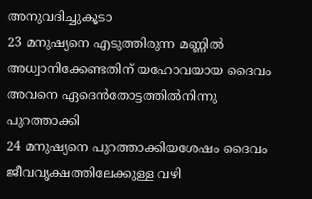അനുവദിച്ചുകൂടാ
23 മനുഷ്യനെ എടുത്തിരുന്ന മണ്ണിൽ അധ്വാനിക്കേണ്ടതിന് യഹോവയായ ദൈവം അവനെ ഏദെൻതോട്ടത്തിൽനിന്നു പുറത്താക്കി
24 മനുഷ്യനെ പുറത്താക്കിയശേഷം ദൈവം ജീവവൃക്ഷത്തിലേക്കുള്ള വഴി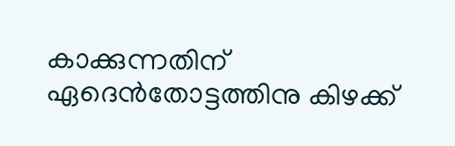കാക്കുന്നതിന് ഏദെൻതോട്ടത്തിനു കിഴക്ക്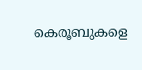കെരൂബുകളെ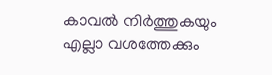കാവൽ നിർത്തുകയും എല്ലാ വശത്തേക്കും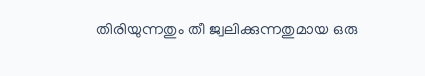തിരിയുന്നതും തീ ജ്വലിക്കുന്നതുമായ ഒരു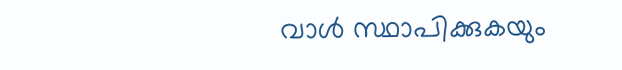വാൾ സ്ഥാപിക്കുകയും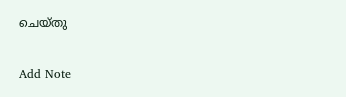ചെയ്തു

Add Note